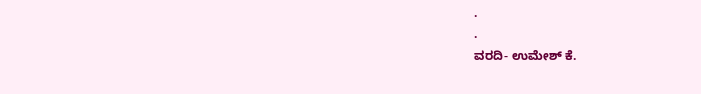.
.
ವರದಿ- ಉಮೇಶ್ ಕೆ.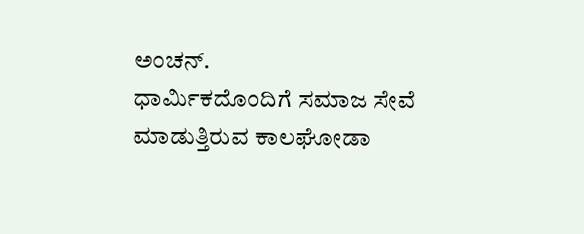ಅಂಚನ್.
ಧಾರ್ಮಿಕದೊಂದಿಗೆ ಸಮಾಜ ಸೇವೆ ಮಾಡುತ್ತಿರುವ ಕಾಲಘೋಡಾ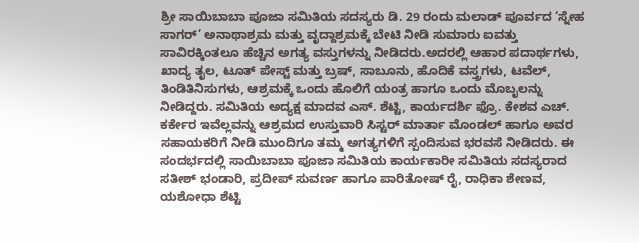ಶ್ರೀ ಸಾಯಿಬಾಬಾ ಪೂಜಾ ಸಮಿತಿಯ ಸದಸ್ಯರು ಡಿ. 29 ರಂದು ಮಲಾಡ್ ಪೂರ್ವದ ‘ಸ್ನೇಹ ಸಾಗರ್’ ಅನಾಥಾಶ್ರಮ ಮತ್ತು ವೃದ್ದಾಶ್ರಮಕ್ಕೆ ಬೇಟಿ ನೀಡಿ ಸುಮಾರು ಐವತ್ತು ಸಾವಿರಕ್ಕಿಂತಲೂ ಹೆಚ್ಚಿನ ಅಗತ್ಯ ವಸ್ತುಗಳನ್ನು ನೀಡಿದರು.ಅದರಲ್ಲಿ ಆಹಾರ ಪದಾರ್ಥಗಳು, ಖಾದ್ಯ ತೖಲ, ಟೂತ್ ಪೇಸ್ಟ್ ಮತ್ತು ಬ್ರಷ್, ಸಾಬೂನು, ಹೊದಿಕೆ ವಸ್ತ್ರಗಳು, ಟವೆಲ್, ತಿಂಡಿತಿನಿಸುಗಳು, ಆಶ್ರಮಕ್ಕೆ ಒಂದು ಹೊಲಿಗೆ ಯಂತ್ರ ಹಾಗೂ ಒಂದು ಮೊಬೖಲನ್ನು ನೀಡಿದ್ದರು. ಸಮಿತಿಯ ಅದ್ಯಕ್ಷ ಮಾದವ ಎಸ್. ಶೆಟ್ಟಿ, ಕಾರ್ಯದರ್ಶಿ ಫ್ರೊ. ಕೇಶವ ಎಚ್. ಕರ್ಕೇರ ಇವೆಲ್ಲವನ್ನು ಆಶ್ರಮದ ಉಸ್ತುವಾರಿ ಸಿಸ್ಟರ್ ಮಾರ್ತಾ ಮೊಂಡಲ್ ಹಾಗೂ ಅವರ ಸಹಾಯಕರಿಗೆ ನೀಡಿ ಮುಂದಿಗೂ ತಮ್ಮ ಅಗತ್ಯಗಳಿಗೆ ಸ್ಪಂದಿಸುವ ಭರವಸೆ ನೀಡಿದರು. ಈ ಸಂದರ್ಭದಲ್ಲಿ ಸಾಯಿಬಾಬಾ ಪೂಜಾ ಸಮಿತಿಯ ಕಾರ್ಯಕಾರೀ ಸಮಿತಿಯ ಸದಸ್ಯರಾದ ಸತೀಶ್ ಭಂಡಾರಿ, ಪ್ರದೀಪ್ ಸುವರ್ಣ ಹಾಗೂ ಪಾರಿತೋಷ್ ರೈ, ರಾಧಿಕಾ ಶೇಣವ, ಯಶೋಧಾ ಶೆಟ್ಟಿ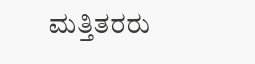ಮತ್ತಿತರರು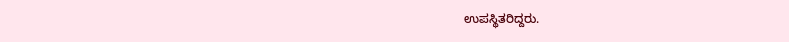ಉಪಸ್ಥಿತರಿದ್ದರು.